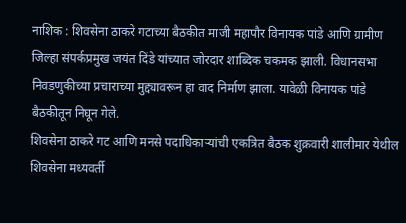नाशिक : शिवसेना ठाकरे गटाच्या बैठकीत माजी महापौर विनायक पांडे आणि ग्रामीण जिल्हा संपर्कप्रमुख जयंत दिंडे यांच्यात जोरदार शाब्दिक चकमक झाली. विधानसभा निवडणुकीच्या प्रचाराच्या मुद्द्यावरून हा वाद निर्माण झाला. यावेळी विनायक पांडे बैठकीतून निघून गेले.
शिवसेना ठाकरे गट आणि मनसे पदाधिकाऱ्यांची एकत्रित बैठक शुक्रवारी शालीमार येथील शिवसेना मध्यवर्ती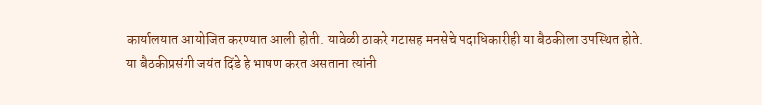कार्यालयात आयोजित करण्यात आली होती. यावेळी ठाकरे गटासह मनसेचे पदाधिकारीही या बैठकीला उपस्थित होते.
या बैठकीप्रसंगी जयंत दिंडे हे भाषण करत असताना त्यांनी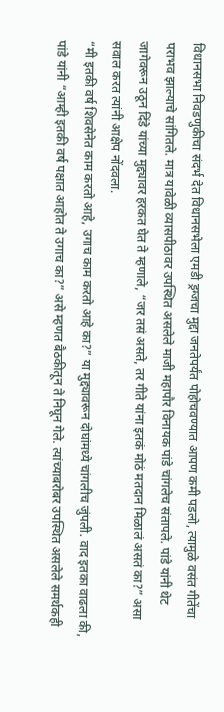विधानसभा निवडणुकीचा संदर्भ देत विधानसभेला एमडी ड्रग्जचा मुद्दा जनतेपर्यंत पोहोचवण्यात आपण कमी पडलो, त्यामुळे वसंत गीतेंचा पराभव झाल्याचे सांगितले. मात्र यावेळी व्यासपीठावर उपस्थित असलेले माजी महापौर विनायक पांडे चांगलेच संतापले. पांडे यांनी थेट जागेवरून उठून दिंडे यांच्या मुद्द्यावर हरकत घेत ते म्हणाले, “जर तसं असते, तर गीते यांना इतकं मोठं मतदान मिळालं असतं का?” असा सवाल करत त्यांनी आक्षेप नोंदवला.
“मी इतकी वर्ष शिवसेनेत काम करतो आहे, उगाच काम करतो आहे का?” या मुद्द्यावरून दोघांमध्ये चांगलीच जुंपली. वाद इतका वाढला की, पांडे यांनी “आम्ही इतकी वर्ष पक्षात आहोत ते उगाच का?” असे म्हणत बैठकीतून ते निघून गेले. त्यांच्याबरोबर उपस्थित असलेले समर्थकही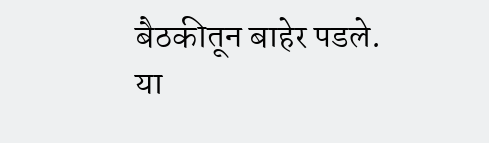बैठकीतून बाहेर पडले.
या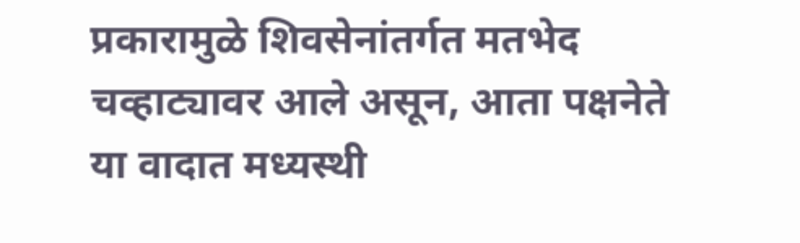प्रकारामुळे शिवसेनांतर्गत मतभेद चव्हाट्यावर आले असून, आता पक्षनेते या वादात मध्यस्थी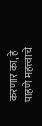करणार का, हे पाहणे महत्त्वाचे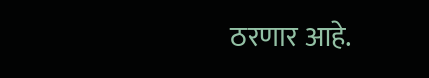ठरणार आहे.